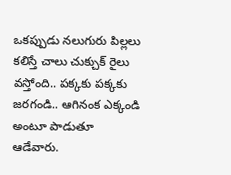ఒకప్పుడు నలుగురు పిల్లలు కలిస్తే చాలు చుక్చుక్ రైలు వస్తోంది.. పక్కకు పక్కకు జరగండి.. ఆగినంక ఎక్కండి అంటూ పాడుతూ ఆడేవారు.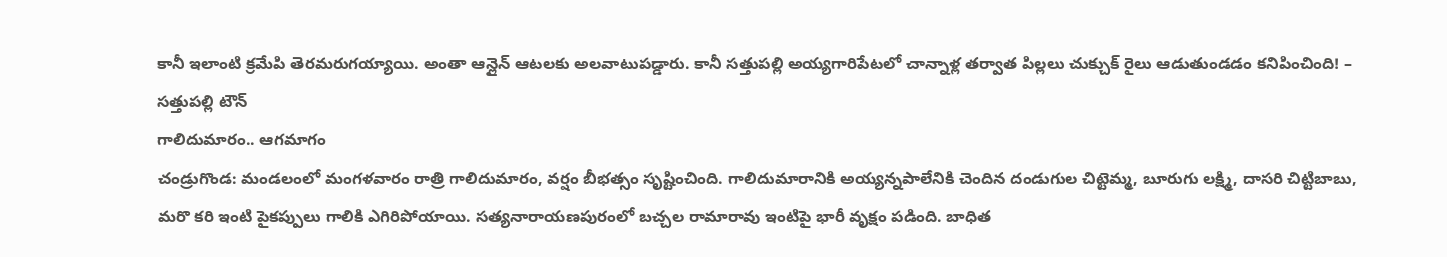కానీ ఇలాంటి క్రమేపి తెరమరుగయ్యాయి. అంతా ఆన్లైన్ ఆటలకు అలవాటుపడ్డారు. కానీ సత్తుపల్లి అయ్యగారిపేటలో చాన్నాళ్ల తర్వాత పిల్లలు చుక్చుక్ రైలు ఆడుతుండడం కనిపించింది! – సత్తుపల్లి టౌన్
గాలిదుమారం.. ఆగమాగం
చండ్రుగొండ: మండలంలో మంగళవారం రాత్రి గాలిదుమారం, వర్షం బీభత్సం సృష్టించింది. గాలిదుమారానికి అయ్యన్నపాలేనికి చెందిన దండుగుల చిట్టెమ్మ, బూరుగు లక్ష్మి, దాసరి చిట్టిబాబు, మరొ కరి ఇంటి పైకప్పులు గాలికి ఎగిరిపోయాయి. సత్యనారాయణపురంలో బచ్చల రామారావు ఇంటిపై భారీ వృక్షం పడింది. బాధిత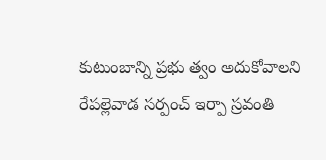కుటుంబాన్ని ప్రభు త్వం అదుకోవాలని రేపల్లెవాడ సర్పంచ్ ఇర్పా స్రవంతి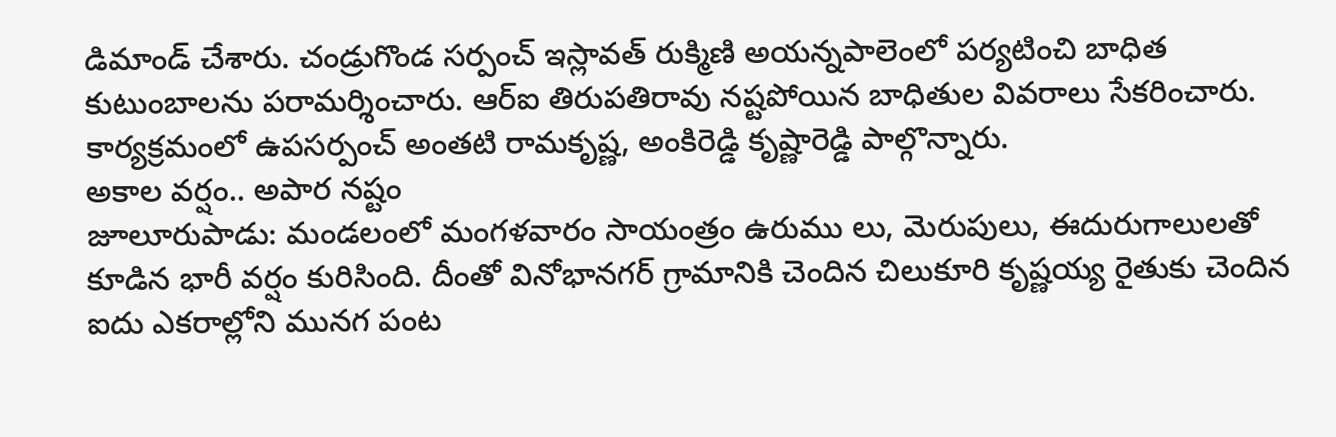డిమాండ్ చేశారు. చండ్రుగొండ సర్పంచ్ ఇస్లావత్ రుక్మిణి అయన్నపాలెంలో పర్యటించి బాధిత కుటుంబాలను పరామర్శించారు. ఆర్ఐ తిరుపతిరావు నష్టపోయిన బాధితుల వివరాలు సేకరించారు. కార్యక్రమంలో ఉపసర్పంచ్ అంతటి రామకృష్ణ, అంకిరెడ్డి కృష్ణారెడ్డి పాల్గొన్నారు.
అకాల వర్షం.. అపార నష్టం
జూలూరుపాడు: మండలంలో మంగళవారం సాయంత్రం ఉరుము లు, మెరుపులు, ఈదురుగాలులతో కూడిన భారీ వర్షం కురిసింది. దీంతో వినోభానగర్ గ్రామానికి చెందిన చిలుకూరి కృష్ణయ్య రైతుకు చెందిన ఐదు ఎకరాల్లోని మునగ పంట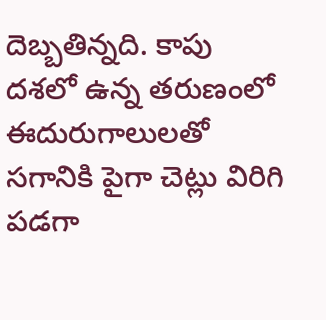దెబ్బతిన్నది. కాపు దశలో ఉన్న తరుణంలో ఈదురుగాలులతో సగానికి పైగా చెట్లు విరిగి పడగా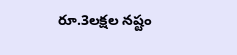రూ.3లక్షల నష్టం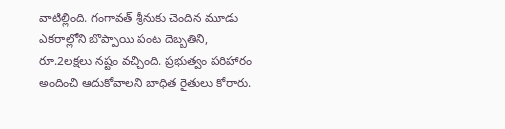వాటిల్లింది. గంగావత్ శ్రీనుకు చెందిన మూడు ఎకరాల్లోని బొప్పాయి పంట దెబ్బతిని, రూ.2లక్షలు నష్టం వచ్చింది. ప్రభుత్వం పరిహారం అందించి ఆదుకోవాలని బాధిత రైతులు కోరారు.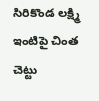సిరికొండ లక్ష్మి ఇంటిపై చింత చెట్టు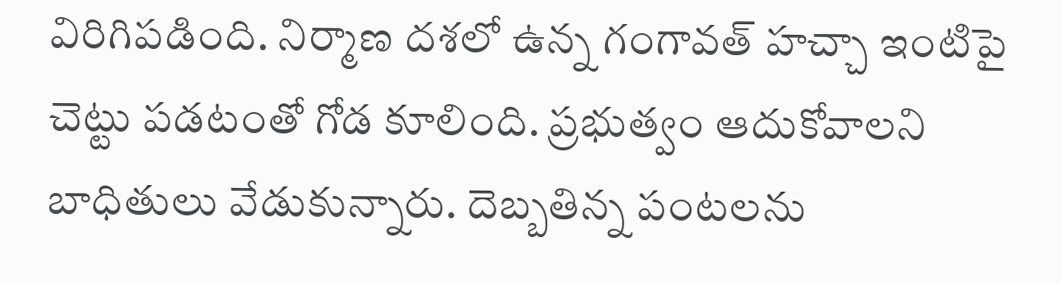విరిగిపడింది. నిర్మాణ దశలో ఉన్న గంగావత్ హచ్చా ఇంటిపై చెట్టు పడటంతో గోడ కూలింది. ప్రభుత్వం ఆదుకోవాలని బాధితులు వేడుకున్నారు. దెబ్బతిన్న పంటలను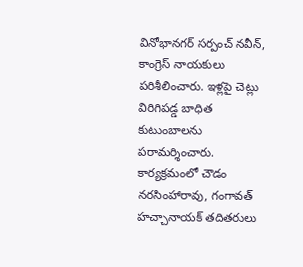వినోభానగర్ సర్పంచ్ నవీన్, కాంగ్రెస్ నాయకులు పరిశీలించారు. ఇళ్లపై చెట్లు విరిగిపడ్డ బాధిత కుటుంబాలను పరామర్శించారు. కార్యక్రమంలో చౌడం నరసింహారావు, గంగావత్ హచ్చానాయక్ తదితరులు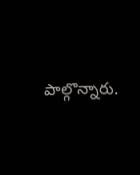పాల్గొన్నారు.